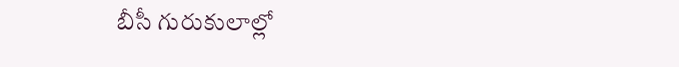బీసీ గురుకులాల్లో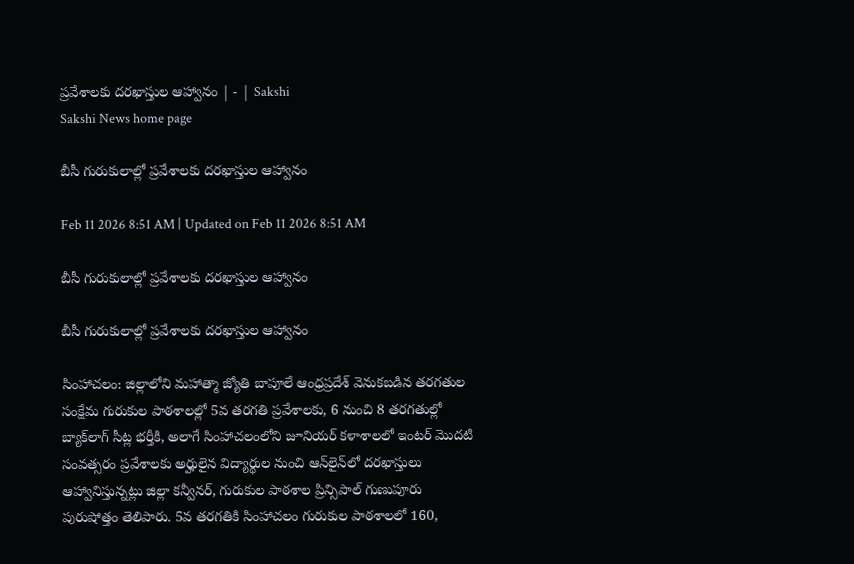ప్రవేశాలకు దరఖాస్తుల ఆహ్వానం | - | Sakshi
Sakshi News home page

బీసీ గురుకులాల్లో ప్రవేశాలకు దరఖాస్తుల ఆహ్వానం

Feb 11 2026 8:51 AM | Updated on Feb 11 2026 8:51 AM

బీసీ గురుకులాల్లో ప్రవేశాలకు దరఖాస్తుల ఆహ్వానం

బీసీ గురుకులాల్లో ప్రవేశాలకు దరఖాస్తుల ఆహ్వానం

సింహాచలం: జిల్లాలోని మహాత్మా జ్యోతి బాపూలే ఆంధ్రప్రదేశ్‌ వెనుకబడిన తరగతుల సంక్షేమ గురుకుల పాఠశాలల్లో 5వ తరగతి ప్రవేశాలకు, 6 నుంచి 8 తరగతుల్లో బ్యాక్‌లాగ్‌ సీట్ల భర్తీకి, అలాగే సింహాచలంలోని జూనియర్‌ కళాశాలలో ఇంటర్‌ మొదటి సంవత్సరం ప్రవేశాలకు అర్హులైన విద్యార్థుల నుంచి ఆన్‌లైన్‌లో దరఖాస్తులు ఆహ్వానిస్తున్నట్లు జిల్లా కన్వీనర్‌, గురుకుల పాఠశాల ప్రిన్సిపాల్‌ గుణుపూరు పురుషోత్తం తెలిపారు. 5వ తరగతికి సింహాచలం గురుకుల పాఠశాలలో 160,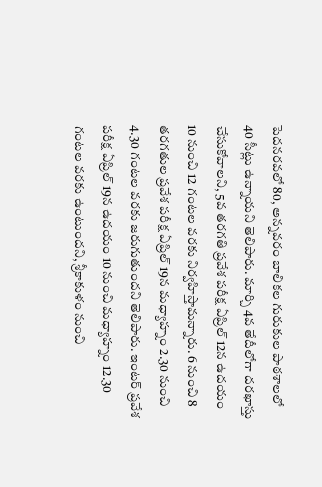పెదనరవలో 80, అన్నవరం బాలికల గురుకుల పాఠశాలలో 40 సీట్లు ఉన్నాయని తెలిపారు. మార్చి 4వ తేదీలోగా దరఖాస్తు చేసుకోవాలని, 5వ తరగతి ప్రవేశ పరీక్ష ఏప్రిల్‌ 12న ఉదయం 10 నుంచి 12 గంటల వరకు నిర్వహిస్తామన్నారు. 6 నుంచి 8 తరగతుల ప్రవేశ పరీక్ష ఏప్రిల్‌ 19న మధ్యాహ్నం 2.30 నుంచి 4.30 గంటల వరకు జరుగుతుందని తెలిపారు. ఇంటర్‌ ప్రవేశ పరీక్ష ఏప్రిల్‌ 19న ఉదయం 10 నుంచి మధ్యాహ్నం 12.30 గంటల వరకు ఉంటుందని, శ్రీకాకుళం నుంచి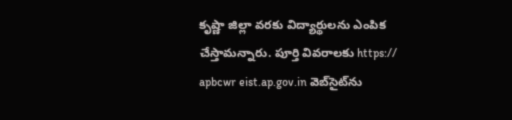కృష్ణా జిల్లా వరకు విద్యార్థులను ఎంపిక చేస్తామన్నారు. పూర్తి వివరాలకు https:// apbcwr eist.ap.gov.in వెబ్‌సైట్‌ను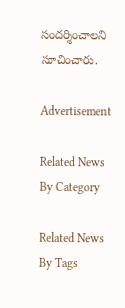సందర్శించాలని సూచించారు.

Advertisement

Related News By Category

Related News By Tags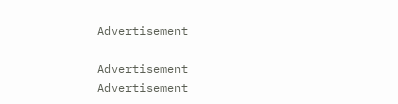Advertisement

Advertisement
Advertisement